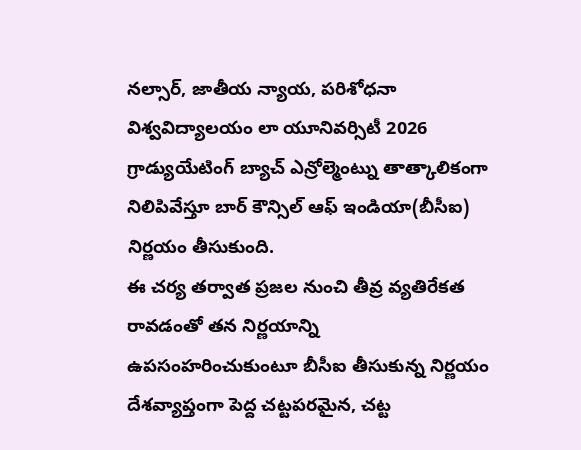నల్సార్, జాతీయ న్యాయ, పరిశోధనా విశ్వవిద్యాలయం లా యూనివర్సిటీ 2026 గ్రాడ్యుయేటింగ్ బ్యాచ్ ఎన్రోల్మెంట్ను తాత్కాలికంగా నిలిపివేస్తూ బార్ కౌన్సిల్ ఆఫ్ ఇండియా(బీసీఐ) నిర్ణయం తీసుకుంది.
ఈ చర్య తర్వాత ప్రజల నుంచి తీవ్ర వ్యతిరేకత రావడంతో తన నిర్ణయాన్ని ఉపసంహరించుకుంటూ బీసీఐ తీసుకున్న నిర్ణయం దేశవ్యాప్తంగా పెద్ద చట్టపరమైన, చట్ట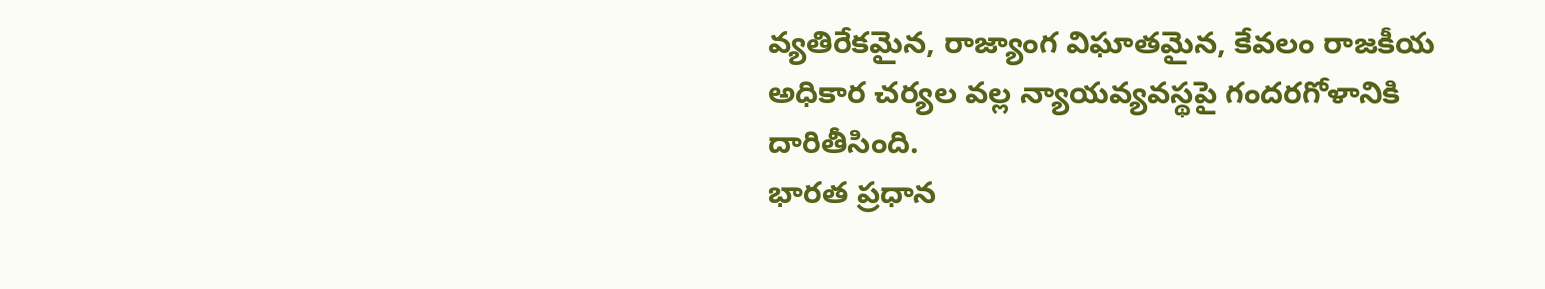వ్యతిరేకమైన, రాజ్యాంగ విఘాతమైన, కేవలం రాజకీయ అధికార చర్యల వల్ల న్యాయవ్యవస్థపై గందరగోళానికి దారితీసింది.
భారత ప్రధాన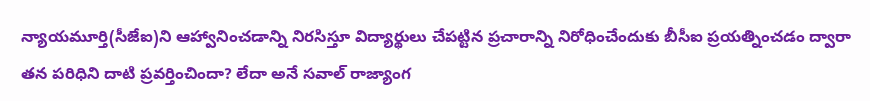న్యాయమూర్తి(సీజేఐ)ని ఆహ్వానించడాన్ని నిరసిస్తూ విద్యార్థులు చేపట్టిన ప్రచారాన్ని నిరోధించేందుకు బీసీఐ ప్రయత్నించడం ద్వారా తన పరిధిని దాటి ప్రవర్తించిందా? లేదా అనే సవాల్ రాజ్యాంగ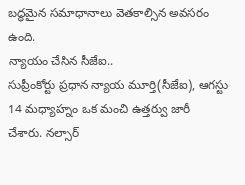బద్ధమైన సమాధానాలు వెతకాల్సిన అవసరం ఉంది.
న్యాయం చేసిన సీజేఐ..
సుప్రీంకోర్టు ప్రధాన న్యాయ మూర్తి(సీజేఐ), ఆగస్టు 14 మధ్యాహ్నం ఒక మంచి ఉత్తర్వు జారీ చేశారు. నల్సార్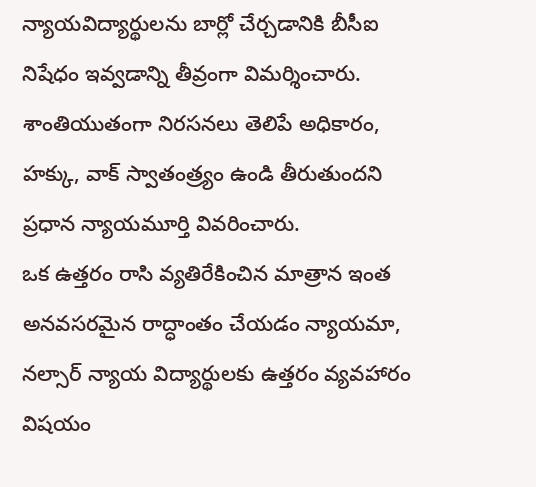న్యాయవిద్యార్థులను బార్లో చేర్చడానికి బీసీఐ నిషేధం ఇవ్వడాన్ని తీవ్రంగా విమర్శించారు.
శాంతియుతంగా నిరసనలు తెలిపే అధికారం, హక్కు, వాక్ స్వాతంత్ర్యం ఉండి తీరుతుందని ప్రధాన న్యాయమూర్తి వివరించారు.
ఒక ఉత్తరం రాసి వ్యతిరేకించిన మాత్రాన ఇంత అనవసరమైన రాద్ధాంతం చేయడం న్యాయమా, నల్సార్ న్యాయ విద్యార్థులకు ఉత్తరం వ్యవహారం విషయం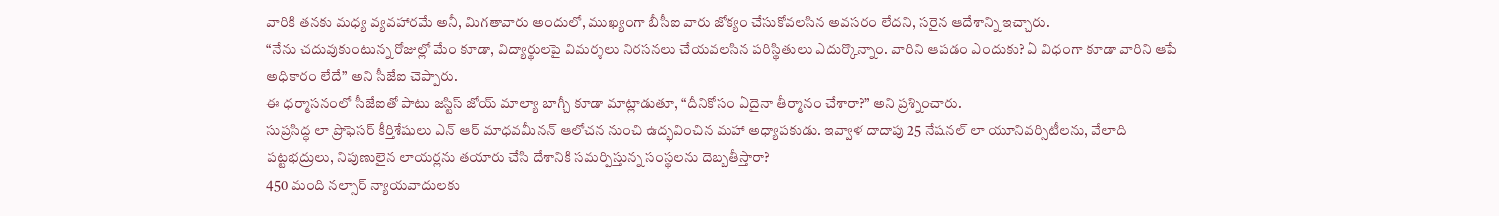వారికి తనకు మధ్య వ్యవహారమే అనీ, మిగతావారు అందులో, ముఖ్యంగా బీసీఐ వారు జోక్యం చేసుకోవలసిన అవసరం లేదని, సరైన ఆదేశాన్ని ఇచ్చారు.
“నేను చదువుకుంటున్న రోజుల్లో మేం కూడా, విద్యార్థులపై విమర్శలు నిరసనలు చేయవలసిన పరిస్థితులు ఎదుర్కొన్నాం. వారిని ఆపడం ఎందుకు? ఏ విధంగా కూడా వారిని ఆపే అధికారం లేదే” అని సీజేఐ చెప్పారు.
ఈ ధర్మాసనంలో సీజేఐతో పాటు జస్టిస్ జోయ్ మాల్యా బాగ్చీ కూడా మాట్లాడుతూ, “దీనికోసం ఏదైనా తీర్మానం చేశారా?” అని ప్రశ్నించారు.
సుప్రసిద్ధ లా ప్రొఫెసర్ కీర్తిశేషులు ఎన్ ఆర్ మాధవమీనన్ ఆలోచన నుంచి ఉద్భవించిన మహా అధ్యాపకుడు. ఇవ్వాళ దాదాపు 25 నేషనల్ లా యూనివర్సిటీలను, వేలాది పట్టభద్రులు, నిపుణులైన లాయర్లను తయారు చేసి దేశానికి సమర్పిస్తున్న సంస్థలను దెబ్బతీస్తారా?
450 మంది నల్సార్ న్యాయవాదులకు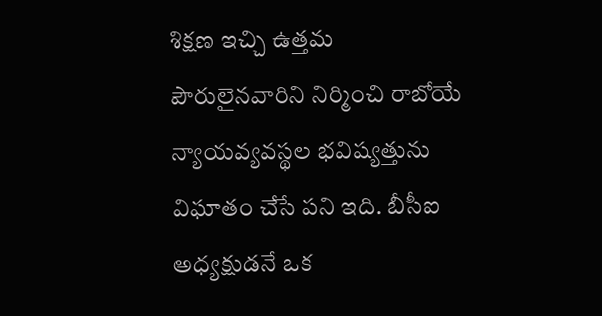శిక్షణ ఇచ్చి ఉత్తమ పౌరులైనవారిని నిర్మించి రాబోయే న్యాయవ్యవస్థల భవిష్యత్తును విఘాతం చేసే పని ఇది. బీసీఐ అధ్యక్షుడనే ఒక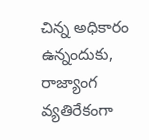చిన్న అధికారం ఉన్నందుకు, రాజ్యాంగ వ్యతిరేకంగా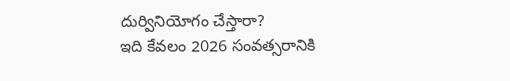దుర్వినియోగం చేస్తారా?
ఇది కేవలం 2026 సంవత్సరానికి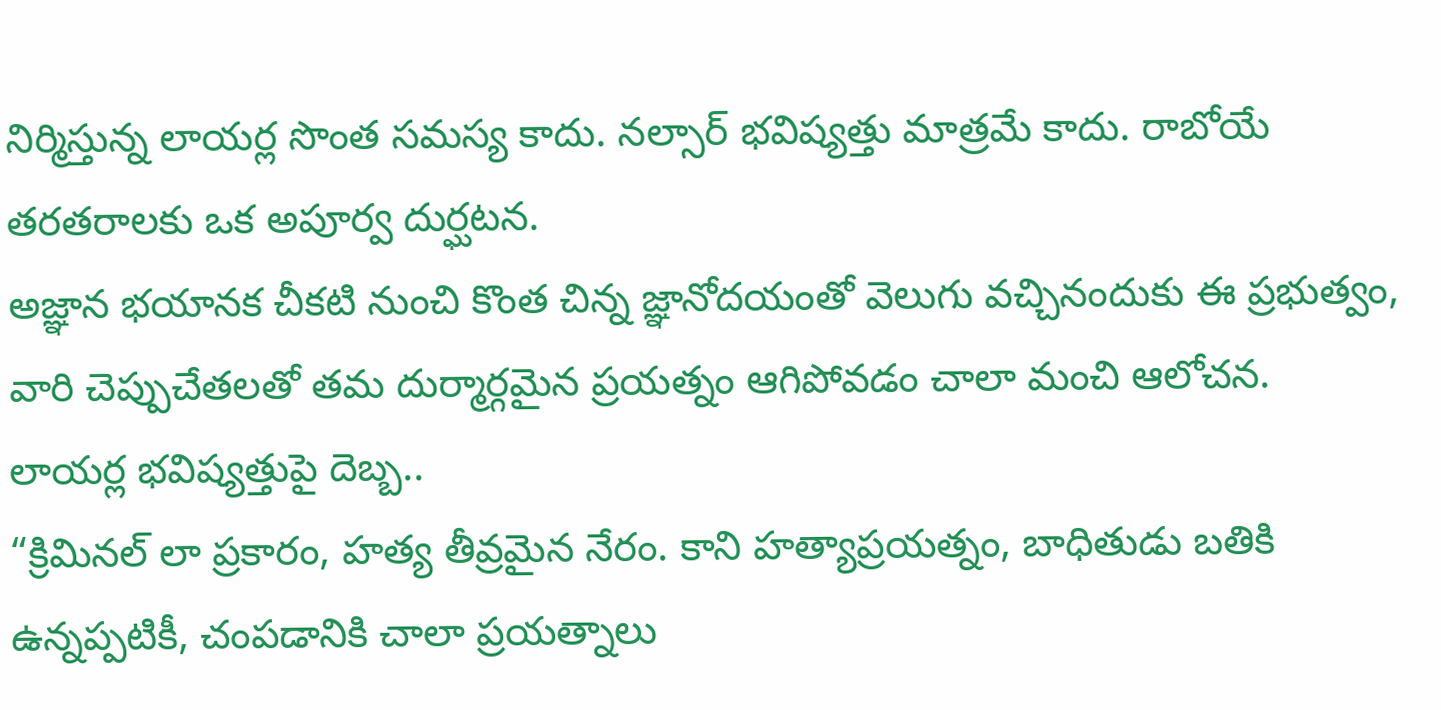నిర్మిస్తున్న లాయర్ల సొంత సమస్య కాదు. నల్సార్ భవిష్యత్తు మాత్రమే కాదు. రాబోయే తరతరాలకు ఒక అపూర్వ దుర్ఘటన.
అజ్ఞాన భయానక చీకటి నుంచి కొంత చిన్న జ్ఞానోదయంతో వెలుగు వచ్చినందుకు ఈ ప్రభుత్వం, వారి చెప్పుచేతలతో తమ దుర్మార్గమైన ప్రయత్నం ఆగిపోవడం చాలా మంచి ఆలోచన.
లాయర్ల భవిష్యత్తుపై దెబ్బ..
“క్రిమినల్ లా ప్రకారం, హత్య తీవ్రమైన నేరం. కాని హత్యాప్రయత్నం, బాధితుడు బతికి ఉన్నప్పటికీ, చంపడానికి చాలా ప్రయత్నాలు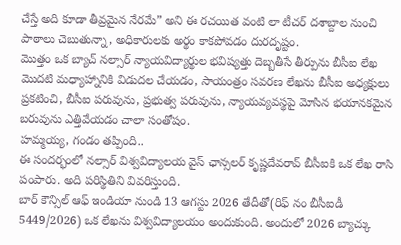చేస్తే అది కూడా తీవ్రమైన నేరమే” అని ఈ రచయిత వంటి లా టీచర్ దశాబ్దాల నుంచి పాఠాలు చెబుతున్నా, అధికారులకు అర్థం కాకపోవడం దురదృష్టం.
మొత్తం ఒక బ్యాచ్ నల్సార్ న్యాయవిద్యార్థుల భవిష్యత్తు దెబ్బతీసే తీర్పును బీసీఐ లేఖ మొదటి మధ్యాహ్నానికి విడుదల చేయడం, సాయంత్రం సవరణ లేఖను బీసీఐ అధ్యక్షులు ప్రకటించి, బీసీఐ పరువును, ప్రభుత్వ పరువును, న్యాయవ్యవస్థపై మోసిన భయానకమైన బరువును ఎత్తివేయడం చాలా సంతోషం.
హమ్మయ్య, గండం తప్పింది..
ఈ సందర్భంలో నల్సార్ విశ్వవిద్యాలయ వైస్ ఛాన్సలర్ కృష్ణదేవరావ్ బీసీఐకి ఒక లేఖ రాసి పంపారు. అది పరిస్థితిని వివరిస్తుంది.
బార్ కౌన్సిల్ ఆఫ్ ఇండియా నుండి 13 ఆగస్టు 2026 తేదీతో(రిఫ్ నం బీసీఐడీ 5449/2026) ఒక లేఖను విశ్వవిద్యాలయం అందుకుంది. అందులో 2026 బ్యాచ్కు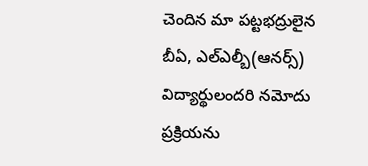చెందిన మా పట్టభద్రులైన బీఏ, ఎల్ఎల్బీ(ఆనర్స్) విద్యార్థులందరి నమోదు ప్రక్రియను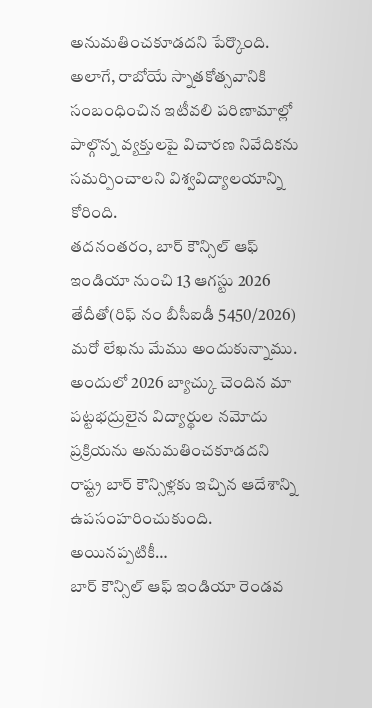అనుమతించకూడదని పేర్కొంది.
అలాగే, రాబోయే స్నాతకోత్సవానికి సంబంధించిన ఇటీవలి పరిణామాల్లో పాల్గొన్న వ్యక్తులపై విచారణ నివేదికను సమర్పించాలని విశ్వవిద్యాలయాన్ని కోరింది.
తదనంతరం, బార్ కౌన్సిల్ ఆఫ్ ఇండియా నుంచి 13 ఆగస్టు 2026 తేదీతో(రిఫ్ నం బీసీఐడీ 5450/2026) మరో లేఖను మేము అందుకున్నాము. అందులో 2026 బ్యాచ్కు చెందిన మా పట్టభద్రులైన విద్యార్థుల నమోదు ప్రక్రియను అనుమతించకూడదని రాష్ట్ర బార్ కౌన్సిళ్లకు ఇచ్చిన ఆదేశాన్ని ఉపసంహరించుకుంది.
అయినప్పటికీ…
బార్ కౌన్సిల్ ఆఫ్ ఇండియా రెండవ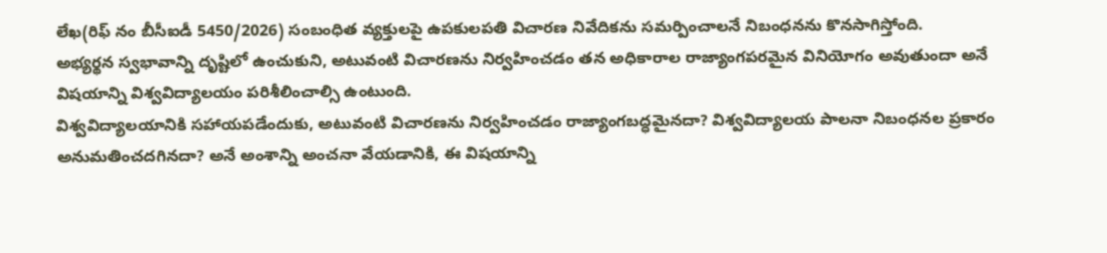లేఖ(రిఫ్ నం బీసీఐడీ 5450/2026) సంబంధిత వ్యక్తులపై ఉపకులపతి విచారణ నివేదికను సమర్పించాలనే నిబంధనను కొనసాగిస్తోంది.
అభ్యర్థన స్వభావాన్ని దృష్టిలో ఉంచుకుని, అటువంటి విచారణను నిర్వహించడం తన అధికారాల రాజ్యాంగపరమైన వినియోగం అవుతుందా అనే విషయాన్ని విశ్వవిద్యాలయం పరిశీలించాల్సి ఉంటుంది.
విశ్వవిద్యాలయానికి సహాయపడేందుకు, అటువంటి విచారణను నిర్వహించడం రాజ్యాంగబద్ధమైనదా? విశ్వవిద్యాలయ పాలనా నిబంధనల ప్రకారం అనుమతించదగినదా? అనే అంశాన్ని అంచనా వేయడానికి, ఈ విషయాన్ని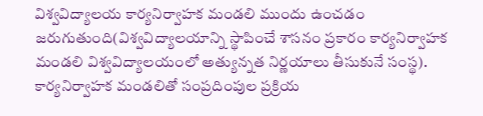విశ్వవిద్యాలయ కార్యనిర్వాహక మండలి ముందు ఉంచడం జరుగుతుంది(విశ్వవిద్యాలయాన్ని స్థాపించే శాసనం ప్రకారం కార్యనిర్వాహక మండలి విశ్వవిద్యాలయంలో అత్యున్నత నిర్ణయాలు తీసుకునే సంస్థ).
కార్యనిర్వాహక మండలితో సంప్రదింపుల ప్రక్రియ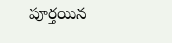పూర్తయిన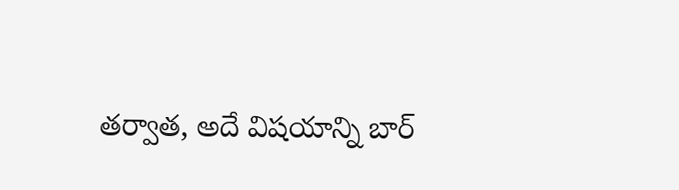తర్వాత, అదే విషయాన్ని బార్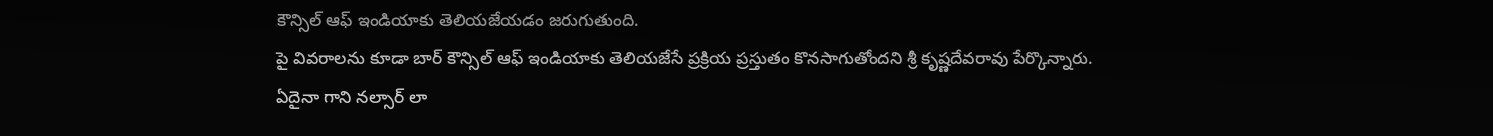కౌన్సిల్ ఆఫ్ ఇండియాకు తెలియజేయడం జరుగుతుంది.
పై వివరాలను కూడా బార్ కౌన్సిల్ ఆఫ్ ఇండియాకు తెలియజేసే ప్రక్రియ ప్రస్తుతం కొనసాగుతోందని శ్రీ కృష్ణదేవరావు పేర్కొన్నారు.
ఏదైనా గాని నల్సార్ లా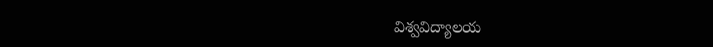విశ్వవిద్యాలయ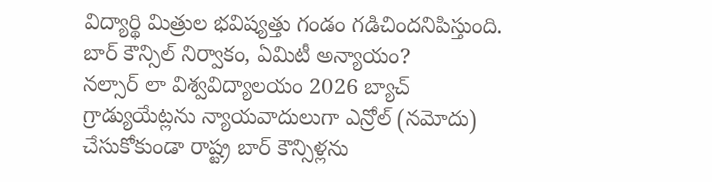విద్యార్థి మిత్రుల భవిష్యత్తు గండం గడిచిందనిపిస్తుంది.
బార్ కౌన్సిల్ నిర్వాకం, ఏమిటీ అన్యాయం?
నల్సార్ లా విశ్వవిద్యాలయం 2026 బ్యాచ్ గ్రాడ్యుయేట్లను న్యాయవాదులుగా ఎన్రోల్ (నమోదు) చేసుకోకుండా రాష్ట్ర బార్ కౌన్సిళ్లను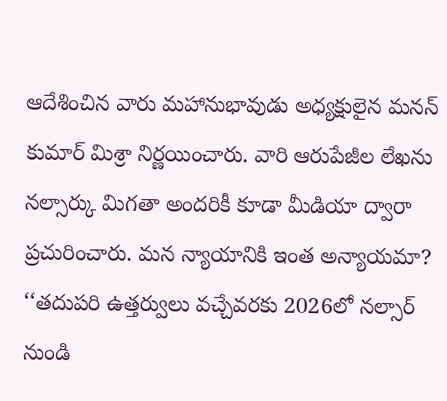ఆదేశించిన వారు మహానుభావుడు అధ్యక్షులైన మనన్ కుమార్ మిశ్రా నిర్ణయించారు. వారి ఆరుపేజీల లేఖను నల్సార్కు మిగతా అందరికీ కూడా మీడియా ద్వారా ప్రచురించారు. మన న్యాయానికి ఇంత అన్యాయమా?
‘‘తదుపరి ఉత్తర్వులు వచ్చేవరకు 2026లో నల్సార్ నుండి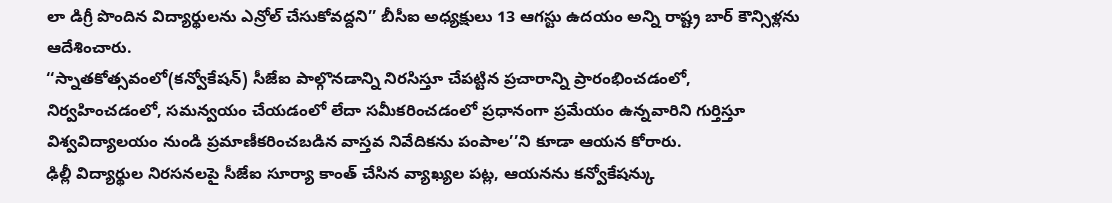లా డిగ్రీ పొందిన విద్యార్థులను ఎన్రోల్ చేసుకోవద్దని’’ బీసీఐ అధ్యక్షులు 13 ఆగస్టు ఉదయం అన్ని రాష్ట్ర బార్ కౌన్సిళ్లను ఆదేశించారు.
‘‘స్నాతకోత్సవంలో(కన్వోకేషన్) సీజేఐ పాల్గొనడాన్ని నిరసిస్తూ చేపట్టిన ప్రచారాన్ని ప్రారంభించడంలో, నిర్వహించడంలో, సమన్వయం చేయడంలో లేదా సమీకరించడంలో ప్రధానంగా ప్రమేయం ఉన్నవారిని గుర్తిస్తూ విశ్వవిద్యాలయం నుండి ప్రమాణీకరించబడిన వాస్తవ నివేదికను పంపాల’’ని కూడా ఆయన కోరారు.
ఢిల్లీ విద్యార్థుల నిరసనలపై సీజేఐ సూర్యా కాంత్ చేసిన వ్యాఖ్యల పట్ల, ఆయనను కన్వోకేషన్కు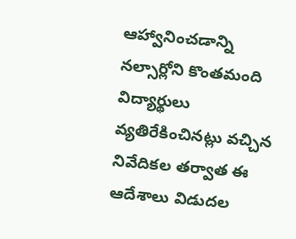ఆహ్వానించడాన్ని నల్సార్లోని కొంతమంది విద్యార్థులు వ్యతిరేకించినట్లు వచ్చిన నివేదికల తర్వాత ఈ ఆదేశాలు విడుదల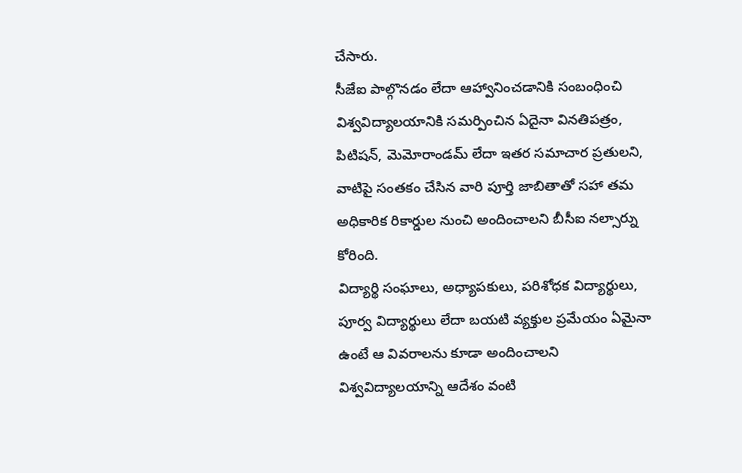చేసారు.
సీజేఐ పాల్గొనడం లేదా ఆహ్వానించడానికి సంబంధించి విశ్వవిద్యాలయానికి సమర్పించిన ఏదైనా వినతిపత్రం, పిటిషన్, మెమోరాండమ్ లేదా ఇతర సమాచార ప్రతులని, వాటిపై సంతకం చేసిన వారి పూర్తి జాబితాతో సహా తమ అధికారిక రికార్డుల నుంచి అందించాలని బీసీఐ నల్సార్ను కోరింది.
విద్యార్థి సంఘాలు, అధ్యాపకులు, పరిశోధక విద్యార్థులు, పూర్వ విద్యార్థులు లేదా బయటి వ్యక్తుల ప్రమేయం ఏమైనా ఉంటే ఆ వివరాలను కూడా అందించాలని విశ్వవిద్యాలయాన్ని ఆదేశం వంటి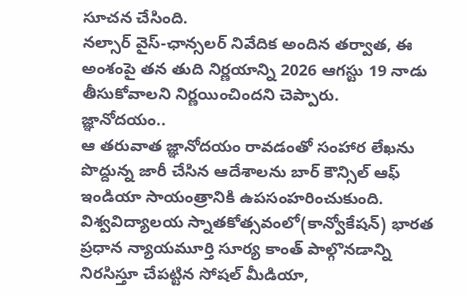సూచన చేసింది.
నల్సార్ వైస్-ఛాన్సలర్ నివేదిక అందిన తర్వాత, ఈ అంశంపై తన తుది నిర్ణయాన్ని 2026 ఆగస్టు 19 నాడు తీసుకోవాలని నిర్ణయించిందని చెప్పారు.
జ్ఞానోదయం..
ఆ తరువాత జ్ఞానోదయం రావడంతో సంహార లేఖను పొద్దున్న జారీ చేసిన ఆదేశాలను బార్ కౌన్సిల్ ఆఫ్ ఇండియా సాయంత్రానికి ఉపసంహరించుకుంది.
విశ్వవిద్యాలయ స్నాతకోత్సవంలో(కాన్వోకేషన్) భారత ప్రధాన న్యాయమూర్తి సూర్య కాంత్ పాల్గొనడాన్ని నిరసిస్తూ చేపట్టిన సోషల్ మీడియా,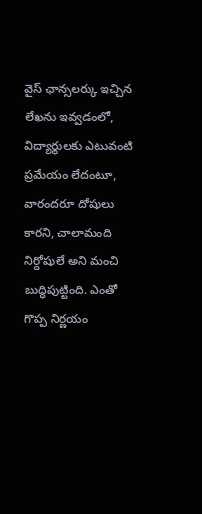వైస్ ఛాన్సలర్కు ఇచ్చిన లేఖను ఇవ్వడంలో, విద్యార్థులకు ఎటువంటి ప్రమేయం లేదంటూ, వారందరూ దోషులు కారని, చాలామంది నిర్దోషులే అని మంచి బుద్ధిపుట్టింది. ఎంతో గొప్ప నిర్ణయం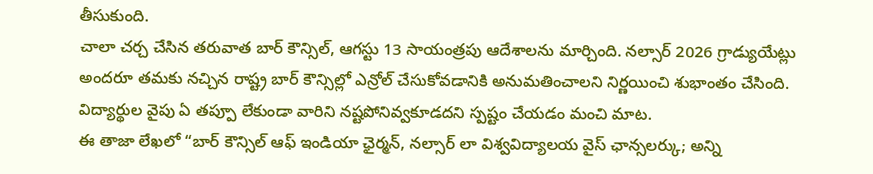తీసుకుంది.
చాలా చర్చ చేసిన తరువాత బార్ కౌన్సిల్, ఆగస్టు 13 సాయంత్రపు ఆదేశాలను మార్చింది. నల్సార్ 2026 గ్రాడ్యుయేట్లు అందరూ తమకు నచ్చిన రాష్ట్ర బార్ కౌన్సిల్లో ఎన్రోల్ చేసుకోవడానికి అనుమతించాలని నిర్ణయించి శుభాంతం చేసింది.
విద్యార్థుల వైపు ఏ తప్పూ లేకుండా వారిని నష్టపోనివ్వకూడదని స్పష్టం చేయడం మంచి మాట.
ఈ తాజా లేఖలో “బార్ కౌన్సిల్ ఆఫ్ ఇండియా ఛైర్మన్, నల్సార్ లా విశ్వవిద్యాలయ వైస్ ఛాన్సలర్కు; అన్ని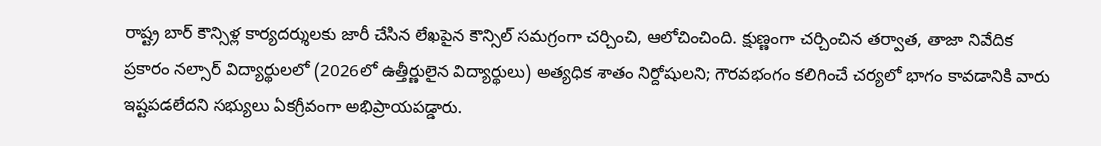రాష్ట్ర బార్ కౌన్సిళ్ల కార్యదర్శులకు జారీ చేసిన లేఖపైన కౌన్సిల్ సమగ్రంగా చర్చించి, ఆలోచించింది. క్షుణ్ణంగా చర్చించిన తర్వాత, తాజా నివేదిక ప్రకారం నల్సార్ విద్యార్థులలో (2026లో ఉత్తీర్ణులైన విద్యార్థులు) అత్యధిక శాతం నిర్దోషులని; గౌరవభంగం కలిగించే చర్యలో భాగం కావడానికి వారు ఇష్టపడలేదని సభ్యులు ఏకగ్రీవంగా అభిప్రాయపడ్డారు.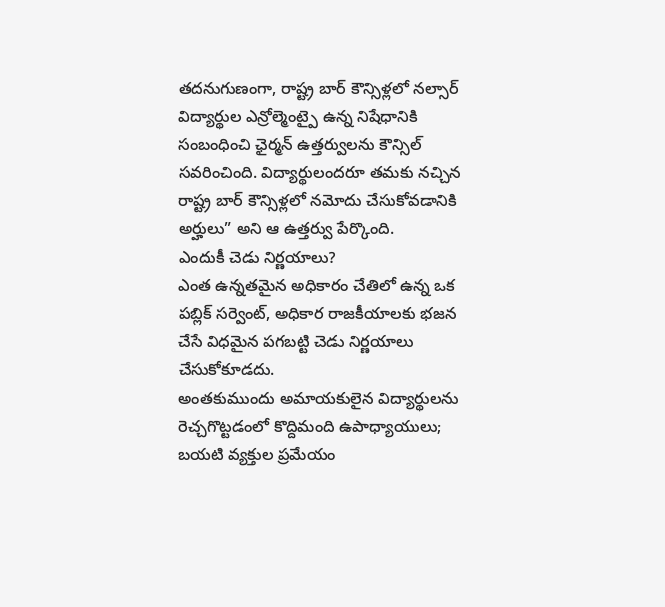తదనుగుణంగా, రాష్ట్ర బార్ కౌన్సిళ్లలో నల్సార్ విద్యార్థుల ఎన్రోల్మెంట్పై ఉన్న నిషేధానికి సంబంధించి ఛైర్మన్ ఉత్తర్వులను కౌన్సిల్ సవరించింది. విద్యార్థులందరూ తమకు నచ్చిన రాష్ట్ర బార్ కౌన్సిళ్లలో నమోదు చేసుకోవడానికి అర్హులు” అని ఆ ఉత్తర్వు పేర్కొంది.
ఎందుకీ చెడు నిర్ణయాలు?
ఎంత ఉన్నతమైన అధికారం చేతిలో ఉన్న ఒక పబ్లిక్ సర్వెంట్, అధికార రాజకీయాలకు భజన చేసే విధమైన పగబట్టి చెడు నిర్ణయాలు చేసుకోకూడదు.
అంతకుముందు అమాయకులైన విద్యార్థులను రెచ్చగొట్టడంలో కొద్దిమంది ఉపాధ్యాయులు; బయటి వ్యక్తుల ప్రమేయం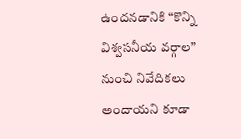ఉందనడానికి “కొన్ని విశ్వసనీయ వర్గాల” నుంచి నివేదికలు అందాయని కూడా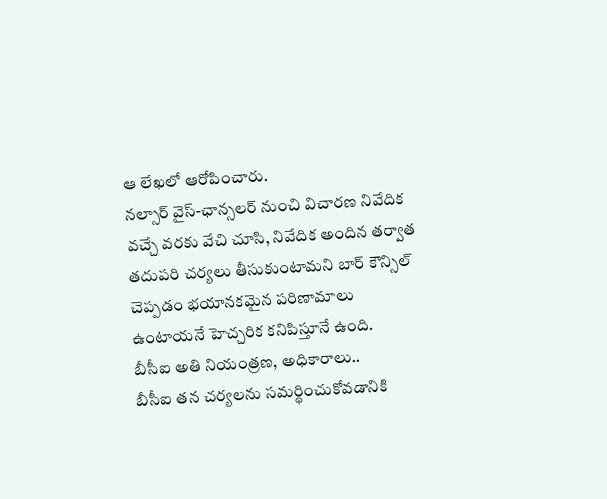ఆ లేఖలో ఆరోపించారు.
నల్సార్ వైస్-ఛాన్సలర్ నుంచి విచారణ నివేదిక వచ్చే వరకు వేచి చూసి, నివేదిక అందిన తర్వాత తదుపరి చర్యలు తీసుకుంటామని బార్ కౌన్సిల్ చెప్పడం భయానకమైన పరిణామాలు ఉంటాయనే హెచ్చరిక కనిపిస్తూనే ఉంది.
బీసీఐ అతి నియంత్రణ, అధికారాలు..
బీసీఐ తన చర్యలను సమర్థించుకోవడానికి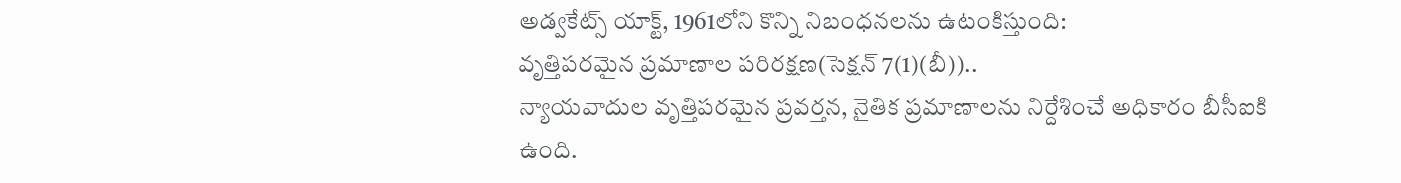అడ్వకేట్స్ యాక్ట్, 1961లోని కొన్ని నిబంధనలను ఉటంకిస్తుంది:
వృత్తిపరమైన ప్రమాణాల పరిరక్షణ(సెక్షన్ 7(1)(బీ))..
న్యాయవాదుల వృత్తిపరమైన ప్రవర్తన, నైతిక ప్రమాణాలను నిర్దేశించే అధికారం బీసీఐకి ఉంది.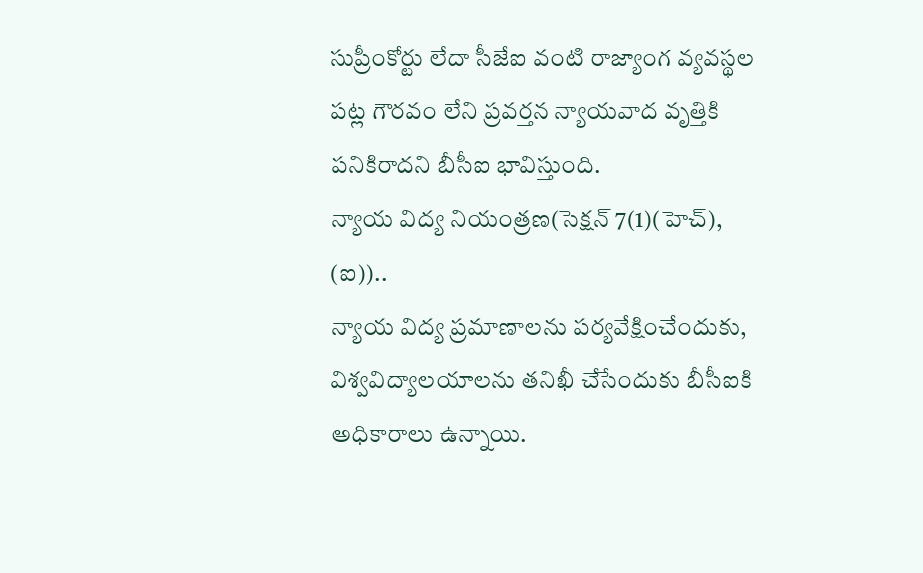సుప్రీంకోర్టు లేదా సీజేఐ వంటి రాజ్యాంగ వ్యవస్థల పట్ల గౌరవం లేని ప్రవర్తన న్యాయవాద వృత్తికి పనికిరాదని బీసీఐ భావిస్తుంది.
న్యాయ విద్య నియంత్రణ(సెక్షన్ 7(1)(హెచ్), (ఐ))..
న్యాయ విద్య ప్రమాణాలను పర్యవేక్షించేందుకు, విశ్వవిద్యాలయాలను తనిఖీ చేసేందుకు బీసీఐకి అధికారాలు ఉన్నాయి.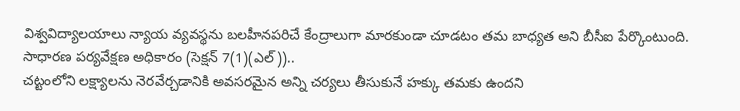విశ్వవిద్యాలయాలు న్యాయ వ్యవస్థను బలహీనపరిచే కేంద్రాలుగా మారకుండా చూడటం తమ బాధ్యత అని బీసీఐ పేర్కొంటుంది.
సాధారణ పర్యవేక్షణ అధికారం (సెక్షన్ 7(1)(ఎల్))..
చట్టంలోని లక్ష్యాలను నెరవేర్చడానికి అవసరమైన అన్ని చర్యలు తీసుకునే హక్కు తమకు ఉందని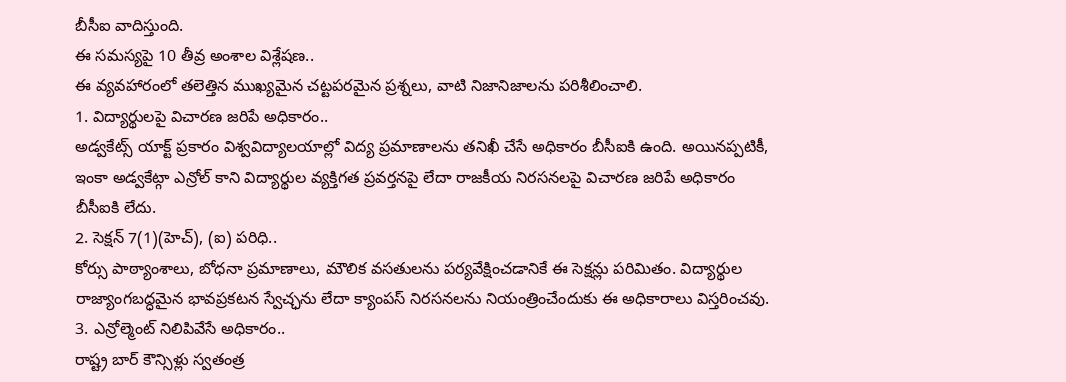బీసీఐ వాదిస్తుంది.
ఈ సమస్యపై 10 తీవ్ర అంశాల విశ్లేషణ..
ఈ వ్యవహారంలో తలెత్తిన ముఖ్యమైన చట్టపరమైన ప్రశ్నలు, వాటి నిజానిజాలను పరిశీలించాలి.
1. విద్యార్థులపై విచారణ జరిపే అధికారం..
అడ్వకేట్స్ యాక్ట్ ప్రకారం విశ్వవిద్యాలయాల్లో విద్య ప్రమాణాలను తనిఖీ చేసే అధికారం బీసీఐకి ఉంది. అయినప్పటికీ, ఇంకా అడ్వకేట్గా ఎన్రోల్ కాని విద్యార్థుల వ్యక్తిగత ప్రవర్తనపై లేదా రాజకీయ నిరసనలపై విచారణ జరిపే అధికారం బీసీఐకి లేదు.
2. సెక్షన్ 7(1)(హెచ్), (ఐ) పరిధి..
కోర్సు పాఠ్యాంశాలు, బోధనా ప్రమాణాలు, మౌలిక వసతులను పర్యవేక్షించడానికే ఈ సెక్షన్లు పరిమితం. విద్యార్థుల రాజ్యాంగబద్ధమైన భావప్రకటన స్వేచ్ఛను లేదా క్యాంపస్ నిరసనలను నియంత్రించేందుకు ఈ అధికారాలు విస్తరించవు.
3. ఎన్రోల్మెంట్ నిలిపివేసే అధికారం..
రాష్ట్ర బార్ కౌన్సిళ్లు స్వతంత్ర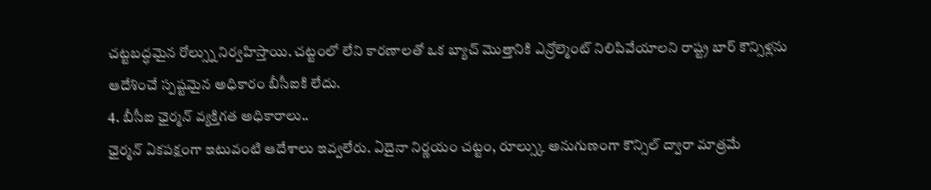చట్టబద్ధమైన రోల్స్ను నిర్వహిస్తాయి. చట్టంలో లేని కారణాలతో ఒక బ్యాచ్ మొత్తానికి ఎన్రోల్మెంట్ నిలిపివేయాలని రాష్ట్ర బార్ కౌన్సిళ్లను ఆదేశించే స్పష్టమైన అధికారం బీసీఐకి లేదు.
4. బీసీఐ ఛైర్మన్ వ్యక్తిగత అధికారాలు..
ఛైర్మన్ ఏకపక్షంగా ఇటువంటి ఆదేశాలు ఇవ్వలేరు. ఏదైనా నిర్ణయం చట్టం, రూల్స్కు అనుగుణంగా కౌన్సిల్ ద్వారా మాత్రమే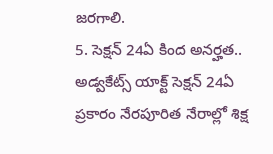జరగాలి.
5. సెక్షన్ 24ఏ కింద అనర్హత..
అడ్వకేట్స్ యాక్ట్ సెక్షన్ 24ఏ ప్రకారం నేరపూరిత నేరాల్లో శిక్ష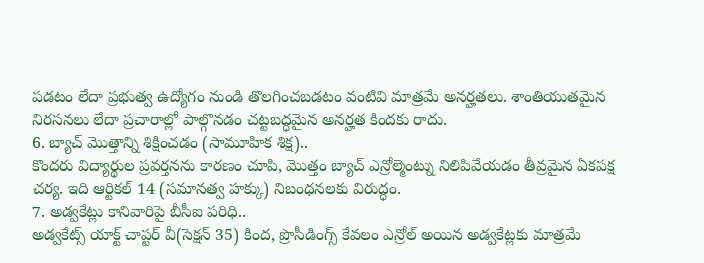పడటం లేదా ప్రభుత్వ ఉద్యోగం నుండి తొలగించబడటం వంటివి మాత్రమే అనర్హతలు. శాంతియుతమైన నిరసనలు లేదా ప్రచారాల్లో పాల్గొనడం చట్టబద్ధమైన అనర్హత కిందకు రాదు.
6. బ్యాచ్ మొత్తాన్ని శిక్షించడం (సామూహిక శిక్ష)..
కొందరు విద్యార్థుల ప్రవర్తనను కారణం చూపి, మొత్తం బ్యాచ్ ఎన్రోల్మెంట్ను నిలిపివేయడం తీవ్రమైన ఏకపక్ష చర్య. ఇది ఆర్టికల్ 14 (సమానత్వ హక్కు) నిబంధనలకు విరుద్ధం.
7. అడ్వకేట్లు కానివారిపై బీసీఐ పరిధి..
అడ్వకేట్స్ యాక్ట్ చాప్టర్ వీ(సెక్షన్ 35) కింద, ప్రొసీడింగ్స్ కేవలం ఎన్రోల్ అయిన అడ్వకేట్లకు మాత్రమే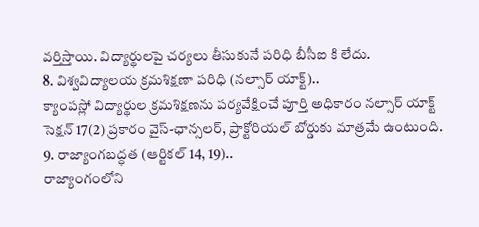వర్తిస్తాయి. విద్యార్థులపై చర్యలు తీసుకునే పరిధి బీసీఐ కి లేదు.
8. విశ్వవిద్యాలయ క్రమశిక్షణా పరిధి (నల్సార్ యాక్ట్)..
క్యాంపస్లో విద్యార్థుల క్రమశిక్షణను పర్యవేక్షించే పూర్తి అధికారం నల్సార్ యాక్ట్ సెక్షన్ 17(2) ప్రకారం వైస్-ఛాన్సలర్, ప్రాక్టోరియల్ బోర్డుకు మాత్రమే ఉంటుంది.
9. రాజ్యాంగబద్ధత (ఆర్టికల్ 14, 19)..
రాజ్యాంగంలోని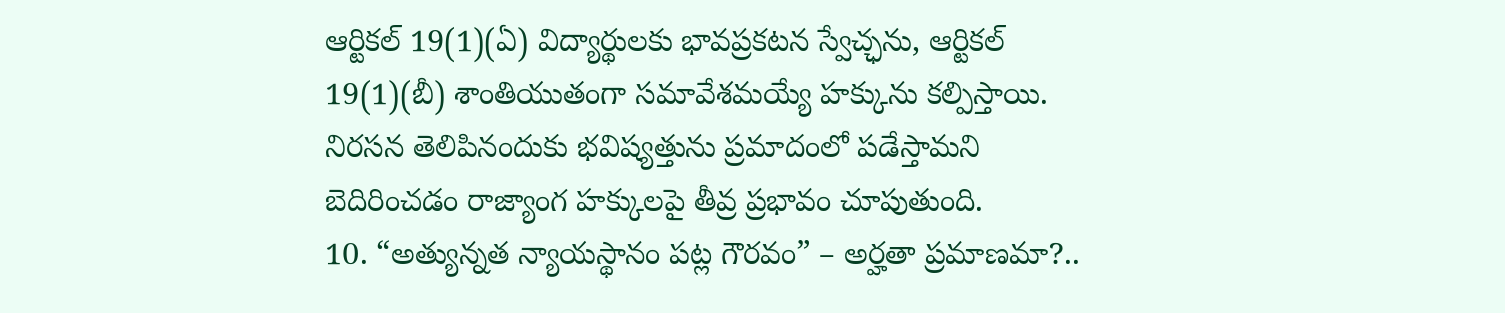ఆర్టికల్ 19(1)(ఏ) విద్యార్థులకు భావప్రకటన స్వేచ్ఛను, ఆర్టికల్ 19(1)(బీ) శాంతియుతంగా సమావేశమయ్యే హక్కును కల్పిస్తాయి. నిరసన తెలిపినందుకు భవిష్యత్తును ప్రమాదంలో పడేస్తామని బెదిరించడం రాజ్యాంగ హక్కులపై తీవ్ర ప్రభావం చూపుతుంది.
10. “అత్యున్నత న్యాయస్థానం పట్ల గౌరవం” – అర్హతా ప్రమాణమా?..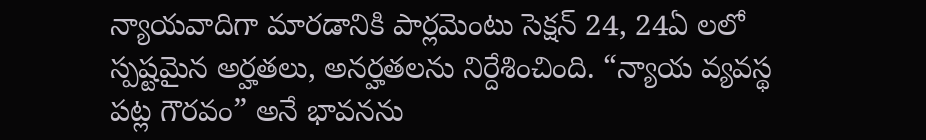న్యాయవాదిగా మారడానికి పార్లమెంటు సెక్షన్ 24, 24ఏ లలో స్పష్టమైన అర్హతలు, అనర్హతలను నిర్దేశించింది. “న్యాయ వ్యవస్థ పట్ల గౌరవం” అనే భావనను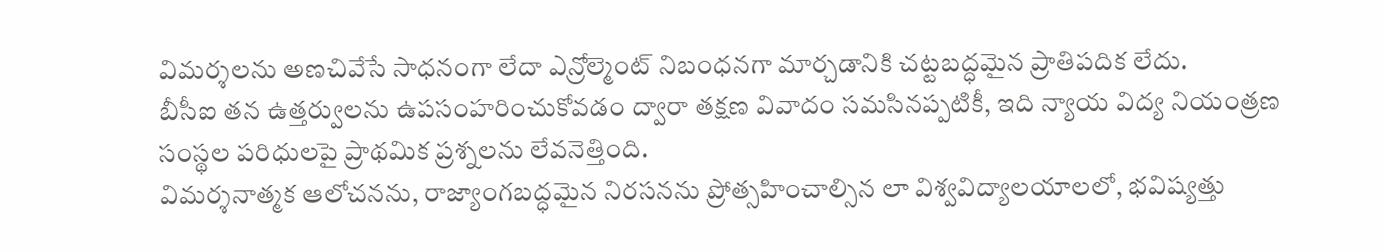విమర్శలను అణచివేసే సాధనంగా లేదా ఎన్రోల్మెంట్ నిబంధనగా మార్చడానికి చట్టబద్ధమైన ప్రాతిపదిక లేదు.
బీసీఐ తన ఉత్తర్వులను ఉపసంహరించుకోవడం ద్వారా తక్షణ వివాదం సమసినప్పటికీ, ఇది న్యాయ విద్య నియంత్రణ సంస్థల పరిధులపై ప్రాథమిక ప్రశ్నలను లేవనెత్తింది.
విమర్శనాత్మక ఆలోచనను, రాజ్యాంగబద్ధమైన నిరసనను ప్రోత్సహించాల్సిన లా విశ్వవిద్యాలయాలలో, భవిష్యత్తు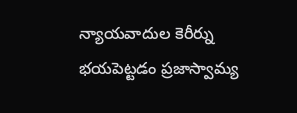న్యాయవాదుల కెరీర్ను భయపెట్టడం ప్రజాస్వామ్య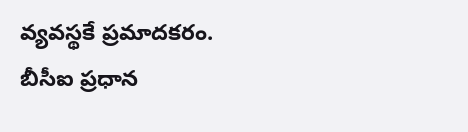వ్యవస్థకే ప్రమాదకరం.
బీసీఐ ప్రధాన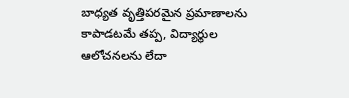బాధ్యత వృత్తిపరమైన ప్రమాణాలను కాపాడటమే తప్ప, విద్యార్థుల ఆలోచనలను లేదా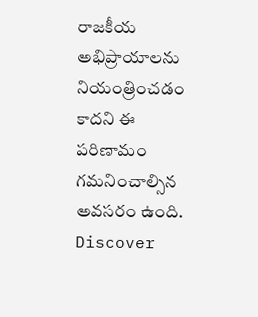రాజకీయ అభిప్రాయాలను నియంత్రించడం కాదని ఈ పరిణామం గమనించాల్సిన అవసరం ఉంది.
Discover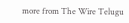more from The Wire Telugu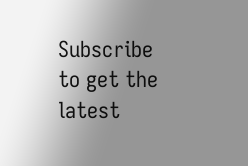Subscribe to get the latest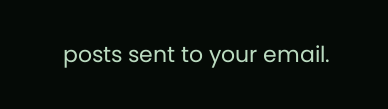posts sent to your email.